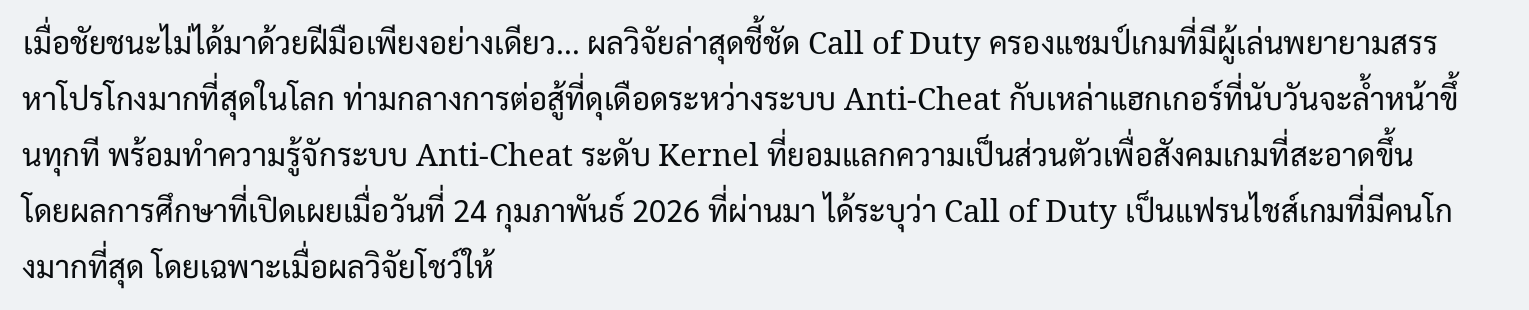เมื่อชัยชนะไม่ได้มาด้วยฝีมือเพียงอย่างเดียว... ผลวิจัยล่าสุดชี้ชัด Call of Duty ครองแชมป์เกมที่มีผู้เล่นพยายามสรรหาโปรโกงมากที่สุดในโลก ท่ามกลางการต่อสู้ที่ดุเดือดระหว่างระบบ Anti-Cheat กับเหล่าแฮกเกอร์ที่นับวันจะล้ำหน้าขึ้นทุกที พร้อมทำความรู้จักระบบ Anti-Cheat ระดับ Kernel ที่ยอมแลกความเป็นส่วนตัวเพื่อสังคมเกมที่สะอาดขึ้น
โดยผลการศึกษาที่เปิดเผยเมื่อวันที่ 24 กุมภาพันธ์ 2026 ที่ผ่านมา ได้ระบุว่า Call of Duty เป็นแฟรนไชส์เกมที่มีคนโกงมากที่สุด โดยเฉพาะเมื่อผลวิจัยโชว์ให้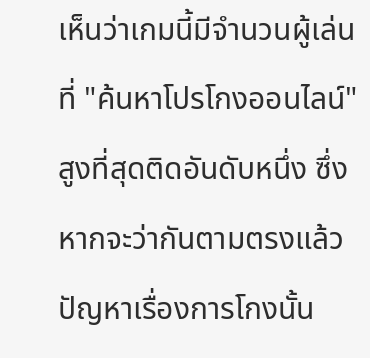เห็นว่าเกมนี้มีจำนวนผู้เล่นที่ "ค้นหาโปรโกงออนไลน์" สูงที่สุดติดอันดับหนึ่ง ซึ่งหากจะว่ากันตามตรงแล้ว ปัญหาเรื่องการโกงนั้น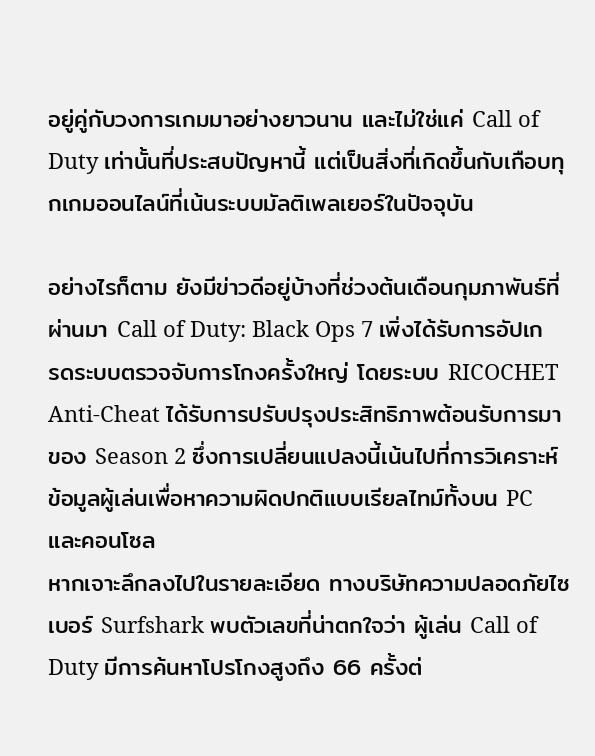อยู่คู่กับวงการเกมมาอย่างยาวนาน และไม่ใช่แค่ Call of Duty เท่านั้นที่ประสบปัญหานี้ แต่เป็นสิ่งที่เกิดขึ้นกับเกือบทุกเกมออนไลน์ที่เน้นระบบมัลติเพลเยอร์ในปัจจุบัน

อย่างไรก็ตาม ยังมีข่าวดีอยู่บ้างที่ช่วงต้นเดือนกุมภาพันธ์ที่ผ่านมา Call of Duty: Black Ops 7 เพิ่งได้รับการอัปเกรดระบบตรวจจับการโกงครั้งใหญ่ โดยระบบ RICOCHET Anti-Cheat ได้รับการปรับปรุงประสิทธิภาพต้อนรับการมาของ Season 2 ซึ่งการเปลี่ยนแปลงนี้เน้นไปที่การวิเคราะห์ข้อมูลผู้เล่นเพื่อหาความผิดปกติแบบเรียลไทม์ทั้งบน PC และคอนโซล
หากเจาะลึกลงไปในรายละเอียด ทางบริษัทความปลอดภัยไซเบอร์ Surfshark พบตัวเลขที่น่าตกใจว่า ผู้เล่น Call of Duty มีการค้นหาโปรโกงสูงถึง 66 ครั้งต่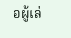อผู้เล่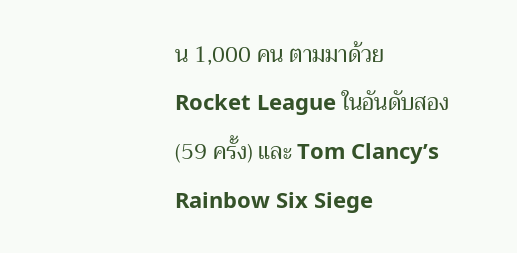น 1,000 คน ตามมาด้วย Rocket League ในอันดับสอง (59 ครั้ง) และ Tom Clancy’s Rainbow Six Siege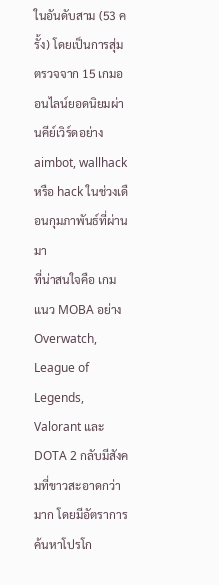ในอันดับสาม (53 ครั้ง) โดยเป็นการสุ่มตรวจจาก 15 เกมออนไลน์ยอดนิยมผ่านคีย์เวิร์ดอย่าง aimbot, wallhack หรือ hack ในช่วงเดือนกุมภาพันธ์ที่ผ่านมา
ที่น่าสนใจคือ เกมแนว MOBA อย่าง Overwatch, League of Legends, Valorant และ DOTA 2 กลับมีสังคมที่ขาวสะอาดกว่ามาก โดยมีอัตราการค้นหาโปรโก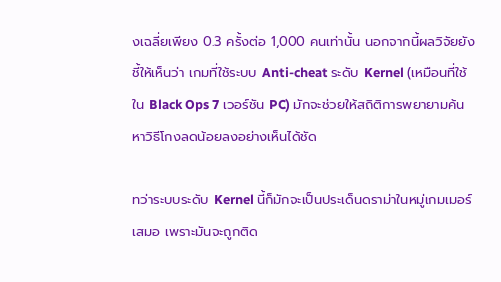งเฉลี่ยเพียง 0.3 ครั้งต่อ 1,000 คนเท่านั้น นอกจากนี้ผลวิจัยยังชี้ให้เห็นว่า เกมที่ใช้ระบบ Anti-cheat ระดับ Kernel (เหมือนที่ใช้ใน Black Ops 7 เวอร์ชัน PC) มักจะช่วยให้สถิติการพยายามค้นหาวิธีโกงลดน้อยลงอย่างเห็นได้ชัด

ทว่าระบบระดับ Kernel นี้ก็มักจะเป็นประเด็นดราม่าในหมู่เกมเมอร์เสมอ เพราะมันจะถูกติด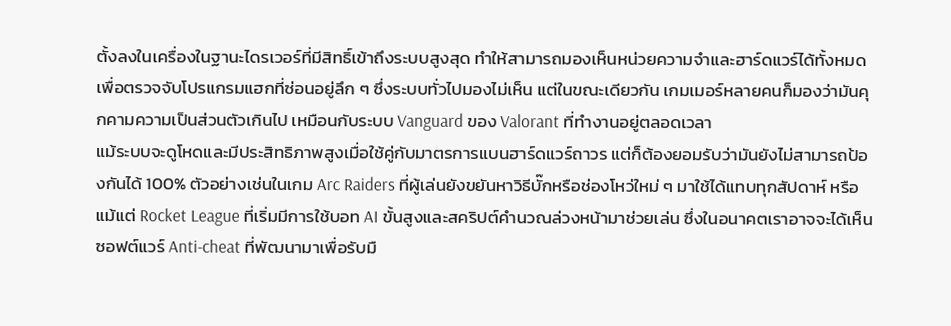ตั้งลงในเครื่องในฐานะไดรเวอร์ที่มีสิทธิ์เข้าถึงระบบสูงสุด ทำให้สามารถมองเห็นหน่วยความจำและฮาร์ดแวร์ได้ทั้งหมดเพื่อตรวจจับโปรแกรมแฮกที่ซ่อนอยู่ลึก ๆ ซึ่งระบบทั่วไปมองไม่เห็น แต่ในขณะเดียวกัน เกมเมอร์หลายคนก็มองว่ามันคุกคามความเป็นส่วนตัวเกินไป เหมือนกับระบบ Vanguard ของ Valorant ที่ทำงานอยู่ตลอดเวลา
แม้ระบบจะดูโหดและมีประสิทธิภาพสูงเมื่อใช้คู่กับมาตรการแบนฮาร์ดแวร์ถาวร แต่ก็ต้องยอมรับว่ามันยังไม่สามารถป้องกันได้ 100% ตัวอย่างเช่นในเกม Arc Raiders ที่ผู้เล่นยังขยันหาวิธีบั๊กหรือช่องโหว่ใหม่ ๆ มาใช้ได้แทบทุกสัปดาห์ หรือแม้แต่ Rocket League ที่เริ่มมีการใช้บอท AI ขั้นสูงและสคริปต์คำนวณล่วงหน้ามาช่วยเล่น ซึ่งในอนาคตเราอาจจะได้เห็นซอฟต์แวร์ Anti-cheat ที่พัฒนามาเพื่อรับมื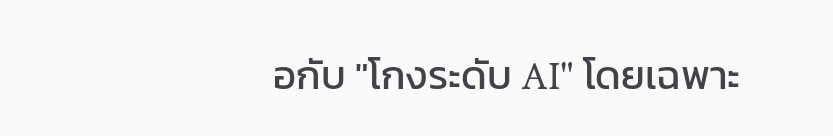อกับ "โกงระดับ AI" โดยเฉพาะ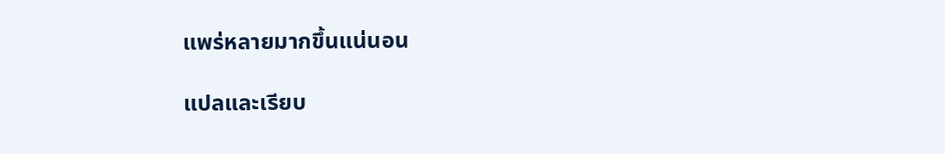แพร่หลายมากขึ้นแน่นอน

แปลและเรียบ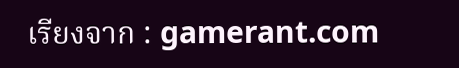เรียงจาก : gamerant.com